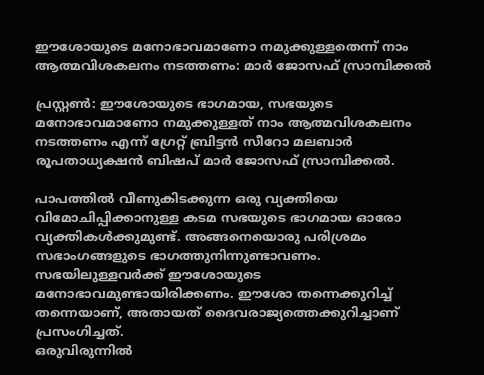ഈശോയുടെ മനോഭാവമാണോ നമുക്കുള്ളതെന്ന് നാം ആത്മവിശകലനം നടത്തണം: മാര്‍ ജോസഫ് സ്രാമ്പിക്കല്‍

പ്രസ്റ്റണ്‍: ഈശോയുടെ ഭാഗമായ, സഭയുടെ മനോഭാവമാണോ നമുക്കുള്ളത് നാം ആത്മവിശകലനം നടത്തണം എന്ന് ഗ്രേറ്റ് ബ്രിട്ടന്‍ സീറോ മലബാര്‍ രൂപതാധ്യക്ഷന്‍ ബിഷപ് മാര്‍ ജോസഫ് സ്രാമ്പിക്കല്‍.

പാപത്തില്‍ വീണുകിടക്കുന്ന ഒരു വ്യക്തിയെ വിമോചിപ്പിക്കാനുള്ള കടമ സഭയുടെ ഭാഗമായ ഓരോ വ്യക്തികള്‍ക്കുമുണ്ട്. അങ്ങനെയൊരു പരിശ്രമം സഭാംഗങ്ങളുടെ ഭാഗത്തുനിന്നുണ്ടാവണം. സഭയിലുള്ളവര്‍ക്ക് ഈശോയുടെ മനോഭാവമുണ്ടായിരിക്കണം. ഈശോ തന്നെക്കുറിച്ച് തന്നെയാണ്, അതായത് ദൈവരാജ്യത്തെക്കുറിച്ചാണ് പ്രസംഗിച്ചത്.
ഒരുവിരുന്നില്‍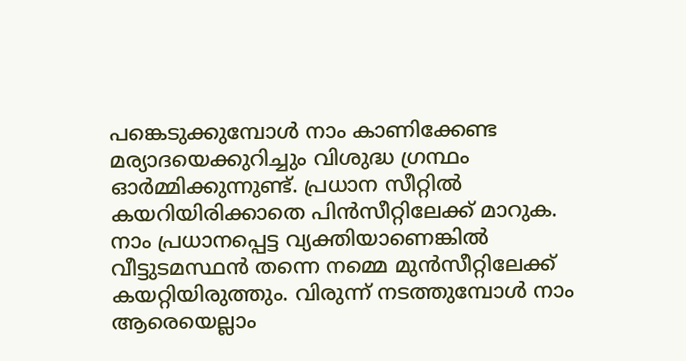പങ്കെടുക്കുമ്പോള്‍ നാം കാണിക്കേണ്ട മര്യാദയെക്കുറിച്ചും വിശുദ്ധ ഗ്രന്ഥം ഓര്‍മ്മിക്കുന്നുണ്ട്. പ്രധാന സീറ്റില്‍ കയറിയിരിക്കാതെ പിന്‍സീറ്റിലേക്ക് മാറുക. നാം പ്രധാനപ്പെട്ട വ്യക്തിയാണെങ്കില്‍ വീട്ടുടമസ്ഥന്‍ തന്നെ നമ്മെ മുന്‍സീറ്റിലേക്ക് കയറ്റിയിരുത്തും. വിരുന്ന് നടത്തുമ്പോള്‍ നാം ആരെയെല്ലാം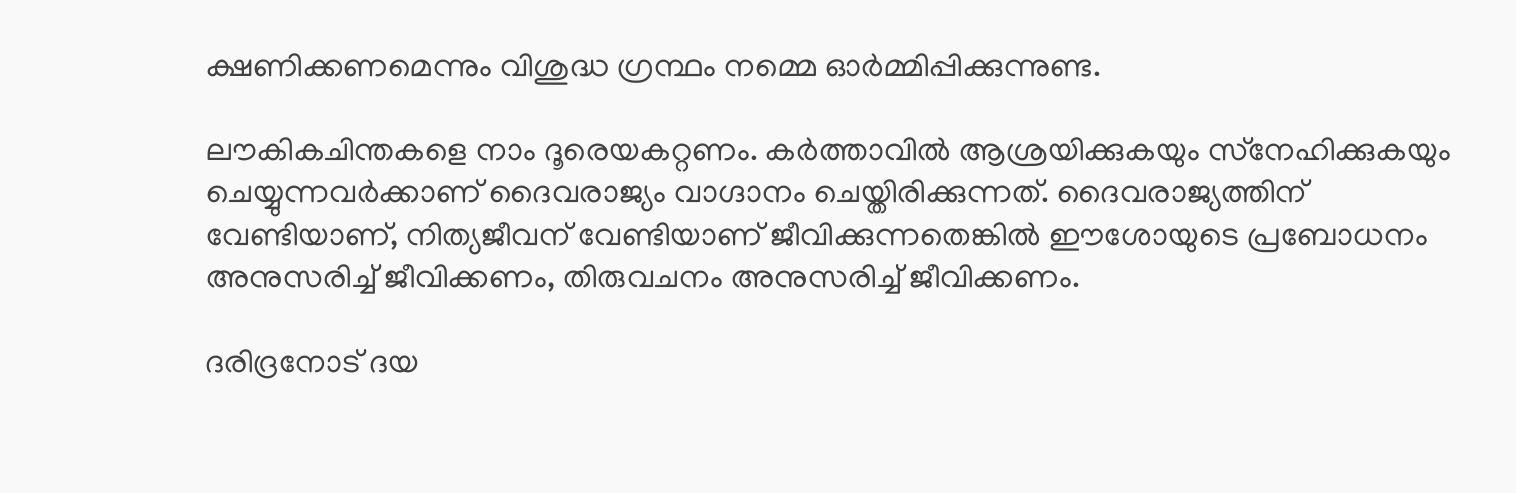ക്ഷണിക്കണമെന്നും വിശുദ്ധ ഗ്രന്ഥം നമ്മെ ഓര്‍മ്മിപ്പിക്കുന്നുണ്ട.

ലൗകികചിന്തകളെ നാം ദൂരെയകറ്റണം. കര്‍ത്താവില്‍ ആശ്രയിക്കുകയും സ്‌നേഹിക്കുകയും ചെയ്യുന്നവര്‍ക്കാണ് ദൈവരാജ്യം വാഗ്ദാനം ചെയ്തിരിക്കുന്നത്. ദൈവരാജ്യത്തിന് വേണ്ടിയാണ്, നിത്യജീവന് വേണ്ടിയാണ് ജീവിക്കുന്നതെങ്കില്‍ ഈശോയുടെ പ്രബോധനം അനുസരിച്ച് ജീവിക്കണം, തിരുവചനം അനുസരിച്ച് ജീവിക്കണം.

ദരിദ്രനോട് ദയ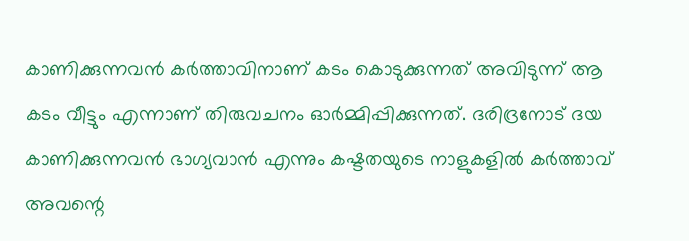കാണിക്കുന്നവന്‍ കര്‍ത്താവിനാണ് കടം കൊടുക്കുന്നത് അവിടുന്ന് ആ കടം വീട്ടും എന്നാണ് തിരുവചനം ഓര്‍മ്മിപ്പിക്കുന്നത്. ദരിദ്രനോട് ദയ കാണിക്കുന്നവന്‍ ഭാഗ്യവാന്‍ എന്നും കഷ്ടതയുടെ നാളുകളില്‍ കര്‍ത്താവ് അവന്റെ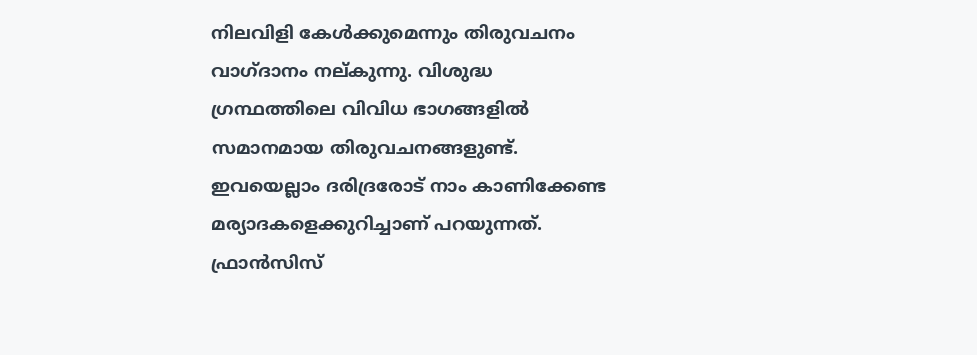നിലവിളി കേള്‍ക്കുമെന്നും തിരുവചനം വാഗ്ദാനം നല്കുന്നു. വിശുദ്ധ ഗ്രന്ഥത്തിലെ വിവിധ ഭാഗങ്ങളില്‍ സമാനമായ തിരുവചനങ്ങളുണ്ട്. ഇവയെല്ലാം ദരിദ്രരോട് നാം കാണിക്കേണ്ട മര്യാദകളെക്കുറിച്ചാണ് പറയുന്നത്. ഫ്രാന്‍സിസ്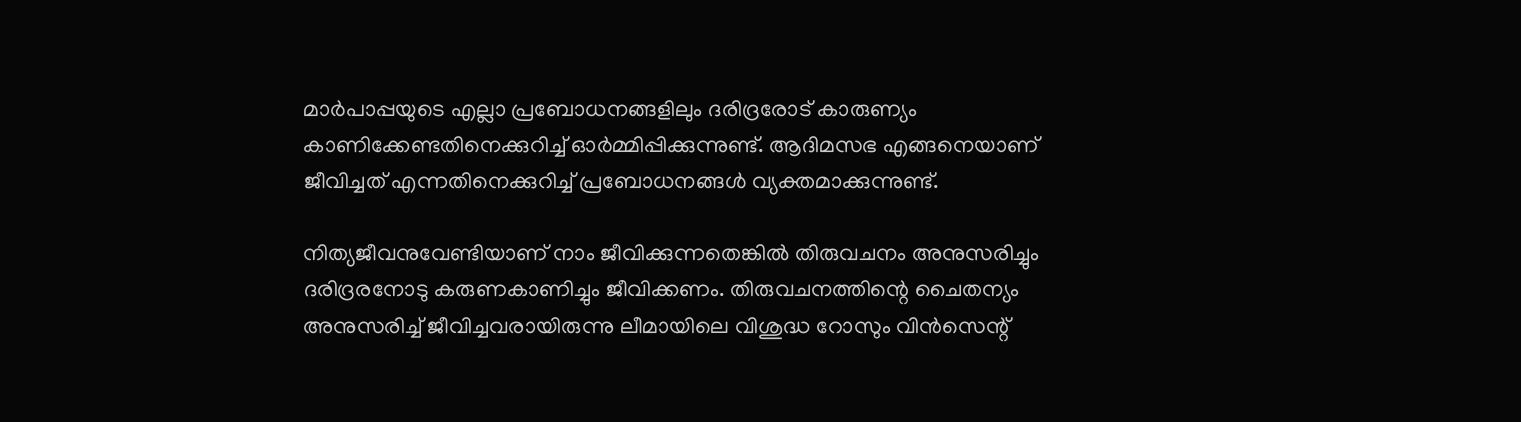മാര്‍പാപ്പയുടെ എല്ലാ പ്രബോധനങ്ങളിലും ദരിദ്രരോട് കാരുണ്യം കാണിക്കേണ്ടതിനെക്കുറിച്ച് ഓര്‍മ്മിപ്പിക്കുന്നുണ്ട്. ആദിമസഭ എങ്ങനെയാണ് ജീവിച്ചത് എന്നതിനെക്കുറിച്ച് പ്രബോധനങ്ങള്‍ വ്യക്തമാക്കുന്നുണ്ട്.

നിത്യജീവനുവേണ്ടിയാണ് നാം ജീവിക്കുന്നതെങ്കില്‍ തിരുവചനം അനുസരിച്ചും ദരിദ്രരനോടു കരുണകാണിച്ചും ജീവിക്കണം. തിരുവചനത്തിന്റെ ചൈതന്യം അനുസരിച്ച് ജീവിച്ചവരായിരുന്നു ലീമായിലെ വിശുദ്ധ റോസും വിന്‍സെന്റ്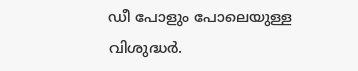ഡീ പോളും പോലെയുള്ള വിശുദ്ധര്‍.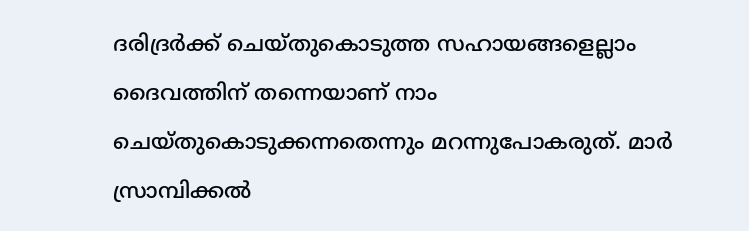ദരിദ്രര്‍ക്ക് ചെയ്തുകൊടുത്ത സഹായങ്ങളെല്ലാം ദൈവത്തിന് തന്നെയാണ് നാം ചെയ്തുകൊടുക്കന്നതെന്നും മറന്നുപോകരുത്. മാര്‍ സ്രാമ്പിക്കല്‍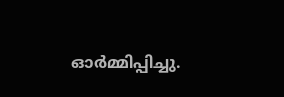ഓര്‍മ്മിപ്പിച്ചു.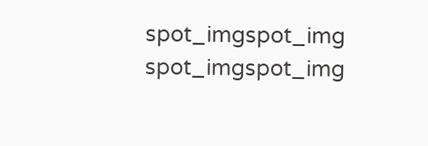spot_imgspot_img
spot_imgspot_img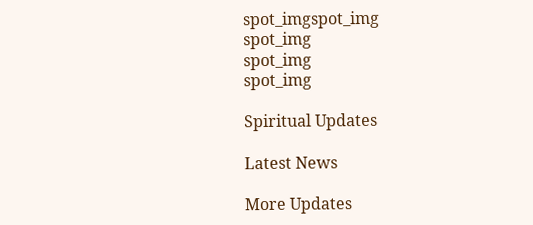spot_imgspot_img
spot_img
spot_img
spot_img

Spiritual Updates

Latest News

More Updates